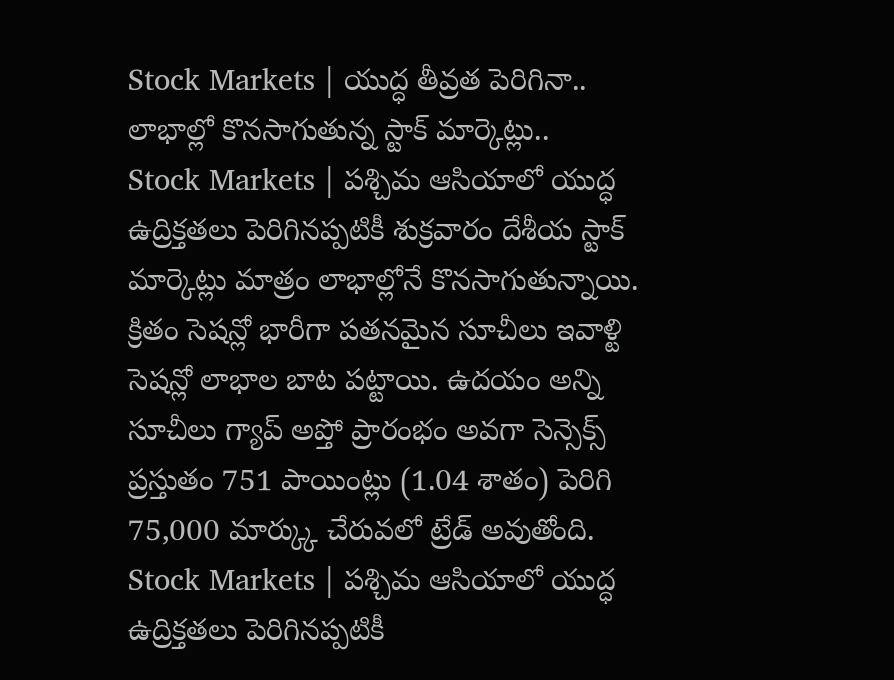Stock Markets | యుద్ధ తీవ్రత పెరిగినా.. లాభాల్లో కొనసాగుతున్న స్టాక్ మార్కెట్లు..
Stock Markets | పశ్చిమ ఆసియాలో యుద్ధ ఉద్రిక్తతలు పెరిగినప్పటికీ శుక్రవారం దేశీయ స్టాక్ మార్కెట్లు మాత్రం లాభాల్లోనే కొనసాగుతున్నాయి. క్రితం సెషన్లో భారీగా పతనమైన సూచీలు ఇవాళ్టి సెషన్లో లాభాల బాట పట్టాయి. ఉదయం అన్ని సూచీలు గ్యాప్ అప్తో ప్రారంభం అవగా సెన్సెక్స్ ప్రస్తుతం 751 పాయింట్లు (1.04 శాతం) పెరిగి 75,000 మార్క్కు చేరువలో ట్రేడ్ అవుతోంది.
Stock Markets | పశ్చిమ ఆసియాలో యుద్ధ ఉద్రిక్తతలు పెరిగినప్పటికీ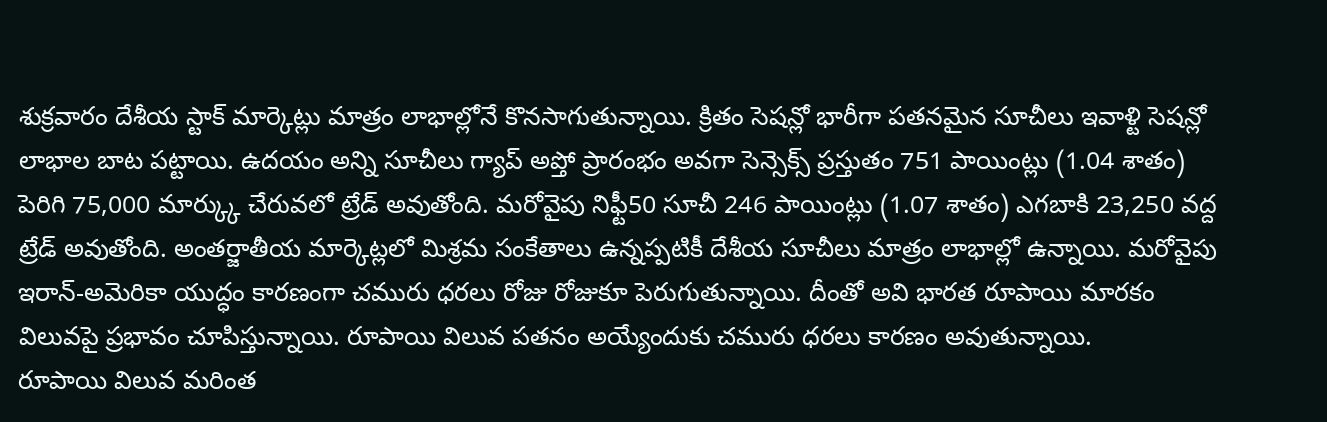శుక్రవారం దేశీయ స్టాక్ మార్కెట్లు మాత్రం లాభాల్లోనే కొనసాగుతున్నాయి. క్రితం సెషన్లో భారీగా పతనమైన సూచీలు ఇవాళ్టి సెషన్లో లాభాల బాట పట్టాయి. ఉదయం అన్ని సూచీలు గ్యాప్ అప్తో ప్రారంభం అవగా సెన్సెక్స్ ప్రస్తుతం 751 పాయింట్లు (1.04 శాతం) పెరిగి 75,000 మార్క్కు చేరువలో ట్రేడ్ అవుతోంది. మరోవైపు నిఫ్టీ50 సూచీ 246 పాయింట్లు (1.07 శాతం) ఎగబాకి 23,250 వద్ద ట్రేడ్ అవుతోంది. అంతర్జాతీయ మార్కెట్లలో మిశ్రమ సంకేతాలు ఉన్నప్పటికీ దేశీయ సూచీలు మాత్రం లాభాల్లో ఉన్నాయి. మరోవైపు ఇరాన్-అమెరికా యుద్ధం కారణంగా చమురు ధరలు రోజు రోజుకూ పెరుగుతున్నాయి. దీంతో అవి భారత రూపాయి మారకం విలువపై ప్రభావం చూపిస్తున్నాయి. రూపాయి విలువ పతనం అయ్యేందుకు చమురు ధరలు కారణం అవుతున్నాయి.
రూపాయి విలువ మరింత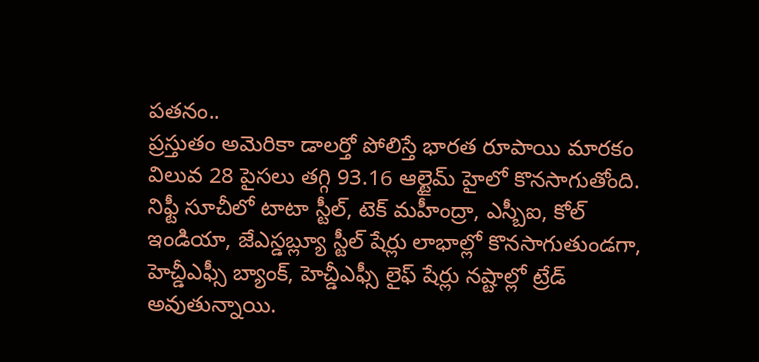పతనం..
ప్రస్తుతం అమెరికా డాలర్తో పోలిస్తే భారత రూపాయి మారకం విలువ 28 పైసలు తగ్గి 93.16 ఆల్టైమ్ హైలో కొనసాగుతోంది. నిఫ్టీ సూచీలో టాటా స్టీల్, టెక్ మహీంద్రా, ఎస్బీఐ, కోల్ ఇండియా, జేఎస్డబ్ల్యూ స్టీల్ షేర్లు లాభాల్లో కొనసాగుతుండగా, హెచ్డీఎఫ్సీ బ్యాంక్, హెచ్డీఎఫ్సీ లైఫ్ షేర్లు నష్టాల్లో ట్రేడ్ అవుతున్నాయి.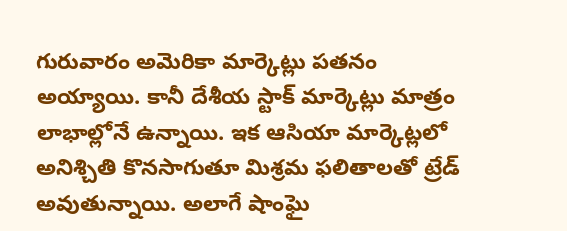గురువారం అమెరికా మార్కెట్లు పతనం అయ్యాయి. కానీ దేశీయ స్టాక్ మార్కెట్లు మాత్రం లాభాల్లోనే ఉన్నాయి. ఇక ఆసియా మార్కెట్లలో అనిశ్చితి కొనసాగుతూ మిశ్రమ ఫలితాలతో ట్రేడ్ అవుతున్నాయి. అలాగే షాంఘై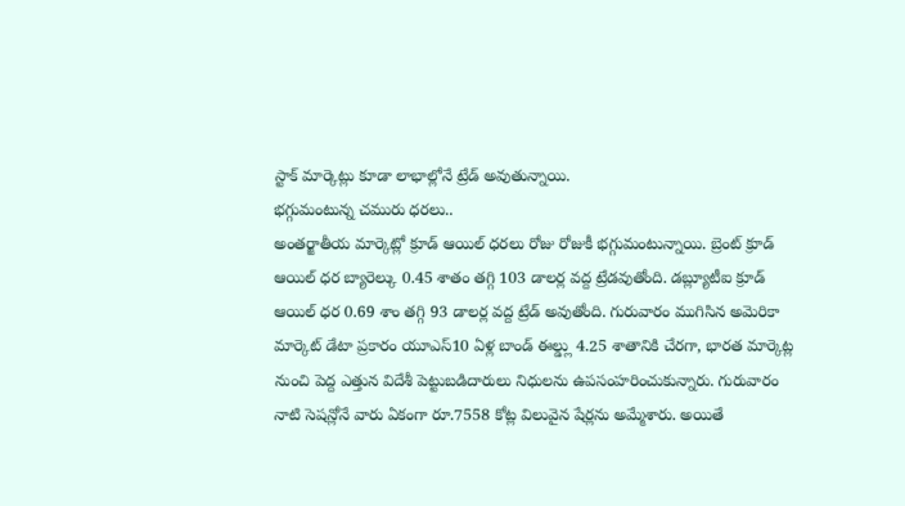స్టాక్ మార్కెట్లు కూడా లాభాల్లోనే ట్రేడ్ అవుతున్నాయి.
భగ్గుమంటున్న చమురు ధరలు..
అంతర్జాతీయ మార్కెట్లో క్రూడ్ ఆయిల్ ధరలు రోజు రోజుకీ భగ్గుమంటున్నాయి. బ్రెంట్ క్రూడ్ ఆయిల్ ధర బ్యారెల్కు 0.45 శాతం తగ్గి 103 డాలర్ల వద్ద ట్రేడవుతోంది. డబ్ల్యూటీఐ క్రూడ్ ఆయిల్ ధర 0.69 శాం తగ్గి 93 డాలర్ల వద్ద ట్రేడ్ అవుతోంది. గురువారం ముగిసిన అమెరికా మార్కెట్ డేటా ప్రకారం యూఎస్10 ఏళ్ల బాండ్ ఈల్డ్లు 4.25 శాతానికి చేరగా, భారత మార్కెట్ల నుంచి పెద్ద ఎత్తున విదేశీ పెట్టుబడిదారులు నిధులను ఉపసంహరించుకున్నారు. గురువారం నాటి సెషన్లోనే వారు ఏకంగా రూ.7558 కోట్ల విలువైన షేర్లను అమ్మేశారు. అయితే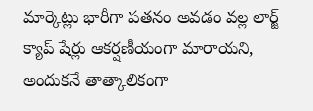మార్కెట్లు భారీగా పతనం అవడం వల్ల లార్జ్ క్యాప్ షేర్లు ఆకర్షణీయంగా మారాయని, అందుకనే తాత్కాలికంగా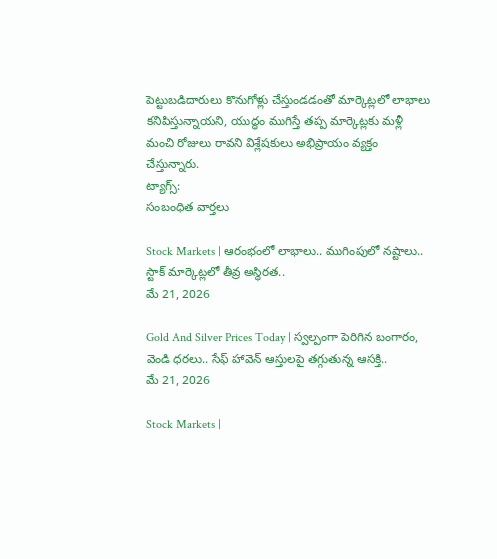పెట్టుబడిదారులు కొనుగోళ్లు చేస్తుండడంతో మార్కెట్లలో లాభాలు కనిపిస్తున్నాయని, యుద్ధం ముగిస్తే తప్ప మార్కెట్లకు మళ్లీ మంచి రోజులు రావని విశ్లేషకులు అభిప్రాయం వ్యక్తం చేస్తున్నారు.
ట్యాగ్స్:
సంబంధిత వార్తలు

Stock Markets | ఆరంభంలో లాభాలు.. ముగింపులో నష్టాలు.. స్టాక్ మార్కెట్లలో తీవ్ర అస్థిరత..
మే 21, 2026

Gold And Silver Prices Today | స్వల్పంగా పెరిగిన బంగారం, వెండి ధరలు.. సేఫ్ హావెన్ ఆస్తులపై తగ్గుతున్న ఆసక్తి..
మే 21, 2026

Stock Markets |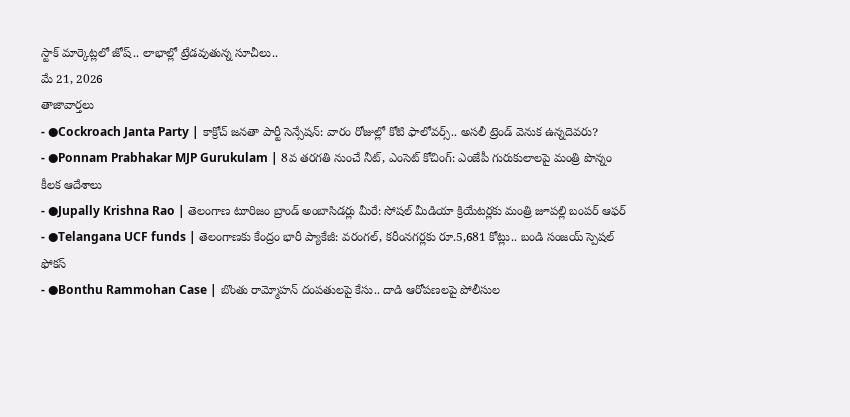స్టాక్ మార్కెట్లలో జోష్.. లాభాల్లో ట్రేడవుతున్న సూచీలు..
మే 21, 2026
తాజావార్తలు
- ●Cockroach Janta Party | కాక్రోచ్ జనతా పార్టీ సెన్సేషన్: వారం రోజుల్లో కోటి ఫాలోవర్స్.. అసలీ ట్రెండ్ వెనుక ఉన్నదెవరు?
- ●Ponnam Prabhakar MJP Gurukulam | 8వ తరగతి నుంచే నీట్, ఎంసెట్ కోచింగ్: ఎంజేపీ గురుకులాలపై మంత్రి పొన్నం కీలక ఆదేశాలు
- ●Jupally Krishna Rao | తెలంగాణ టూరిజం బ్రాండ్ అంబాసిడర్లు మీరే: సోషల్ మీడియా క్రియేటర్లకు మంత్రి జూపల్లి బంపర్ ఆఫర్
- ●Telangana UCF funds | తెలంగాణకు కేంద్రం భారీ ప్యాకేజీ: వరంగల్, కరీంనగర్లకు రూ.5,681 కోట్లు.. బండి సంజయ్ స్పెషల్ ఫోకస్
- ●Bonthu Rammohan Case | బొంతు రామ్మోహన్ దంపతులపై కేసు.. దాడి ఆరోపణలపై పోలీసుల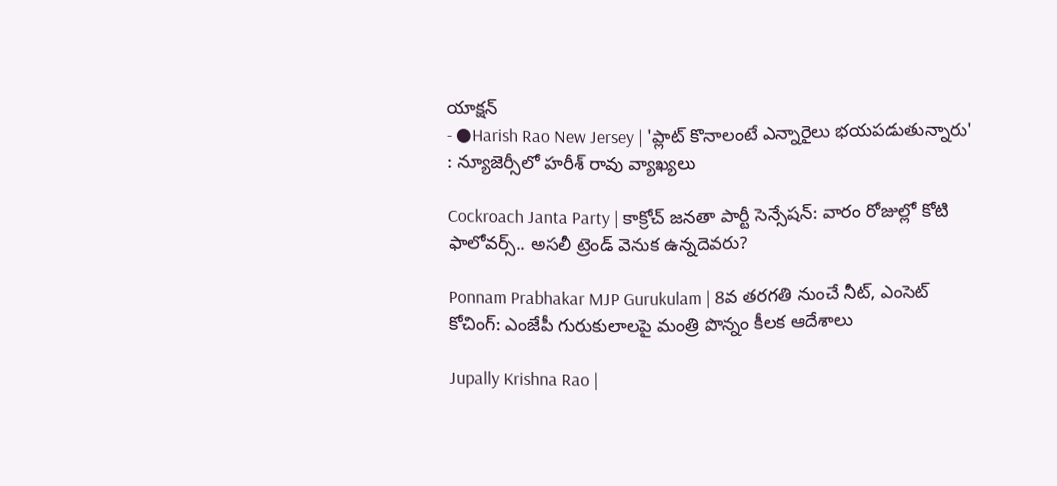యాక్షన్
- ●Harish Rao New Jersey | 'ప్లాట్ కొనాలంటే ఎన్నారైలు భయపడుతున్నారు' : న్యూజెర్సీలో హరీశ్ రావు వ్యాఖ్యలు

Cockroach Janta Party | కాక్రోచ్ జనతా పార్టీ సెన్సేషన్: వారం రోజుల్లో కోటి ఫాలోవర్స్.. అసలీ ట్రెండ్ వెనుక ఉన్నదెవరు?

Ponnam Prabhakar MJP Gurukulam | 8వ తరగతి నుంచే నీట్, ఎంసెట్ కోచింగ్: ఎంజేపీ గురుకులాలపై మంత్రి పొన్నం కీలక ఆదేశాలు

Jupally Krishna Rao |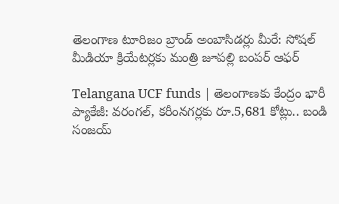తెలంగాణ టూరిజం బ్రాండ్ అంబాసిడర్లు మీరే: సోషల్ మీడియా క్రియేటర్లకు మంత్రి జూపల్లి బంపర్ ఆఫర్

Telangana UCF funds | తెలంగాణకు కేంద్రం భారీ ప్యాకేజీ: వరంగల్, కరీంనగర్లకు రూ.5,681 కోట్లు.. బండి సంజయ్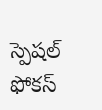స్పెషల్ ఫోకస్